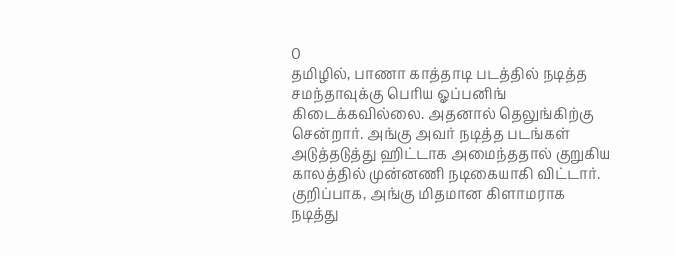0
தமிழில், பாணா காத்தாடி படத்தில் நடித்த சமந்தாவுக்கு பெரிய ஓப்பனிங் கிடைக்கவில்லை. அதனால் தெலுங்கிற்கு சென்றார். அங்கு அவர் நடித்த படங்கள் அடுத்தடுத்து ஹிட்டாக அமைந்ததால் குறுகிய காலத்தில் முன்னணி நடிகையாகி விட்டார்.
குறிப்பாக, அங்கு மிதமான கிளாமராக நடித்து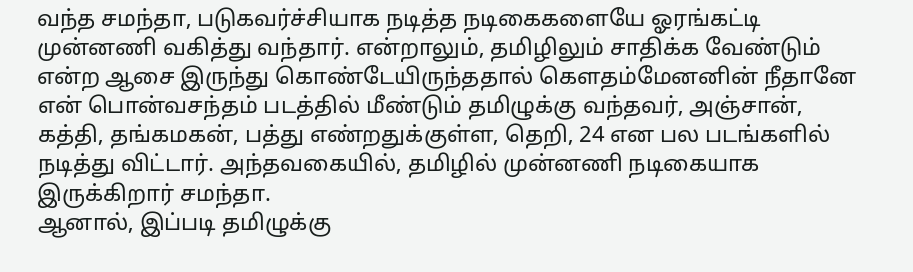வந்த சமந்தா, படுகவர்ச்சியாக நடித்த நடிகைகளையே ஓரங்கட்டி முன்னணி வகித்து வந்தார். என்றாலும், தமிழிலும் சாதிக்க வேண்டும் என்ற ஆசை இருந்து கொண்டேயிருந்ததால் கெளதம்மேனனின் நீதானே என் பொன்வசந்தம் படத்தில் மீண்டும் தமிழுக்கு வந்தவர், அஞ்சான், கத்தி, தங்கமகன், பத்து எண்றதுக்குள்ள, தெறி, 24 என பல படங்களில் நடித்து விட்டார். அந்தவகையில், தமிழில் முன்னணி நடிகையாக இருக்கிறார் சமந்தா.
ஆனால், இப்படி தமிழுக்கு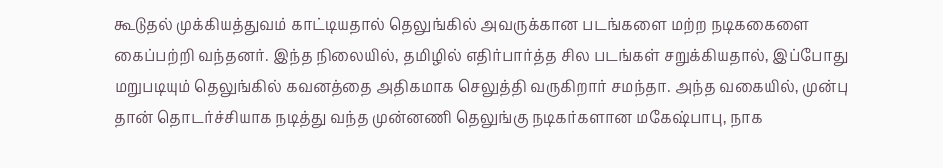கூடுதல் முக்கியத்துவம் காட்டியதால் தெலுங்கில் அவருக்கான படங்களை மற்ற நடிககைளை கைப்பற்றி வந்தனர். இந்த நிலையில், தமிழில் எதிர்பார்த்த சில படங்கள் சறுக்கியதால், இப்போது மறுபடியும் தெலுங்கில் கவனத்தை அதிகமாக செலுத்தி வருகிறார் சமந்தா. அந்த வகையில், முன்பு தான் தொடர்ச்சியாக நடித்து வந்த முன்னணி தெலுங்கு நடிகர்களான மகேஷ்பாபு, நாக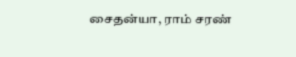சைதன்யா, ராம் சரண்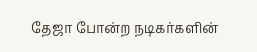தேஜா போன்ற நடிகர்களின்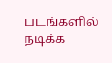படங்களில் நடிக்க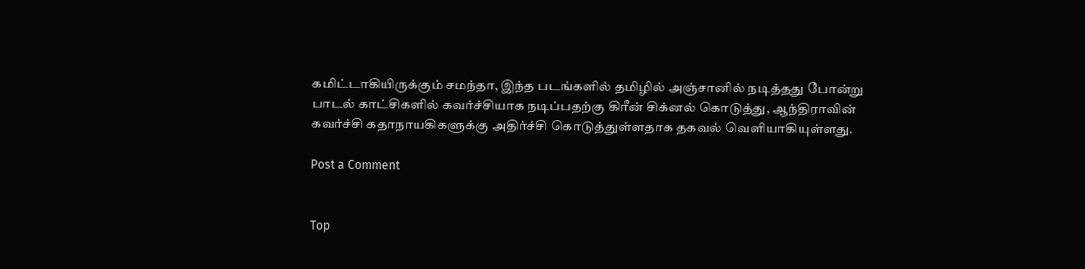கமிட்டாகியிருக்கும் சமந்தா, இந்த படங்களில் தமிழில் அஞ்சானில் நடித்தது போன்று பாடல் காட்சிகளில் கவர்ச்சியாக நடிப்பதற்கு கிரீன் சிக்னல் கொடுத்து, ஆந்திராவின் கவர்ச்சி கதாநாயகிகளுக்கு அதிர்ச்சி கொடுத்துள்ளதாக தகவல் வெளியாகியுள்ளது.

Post a Comment


Top